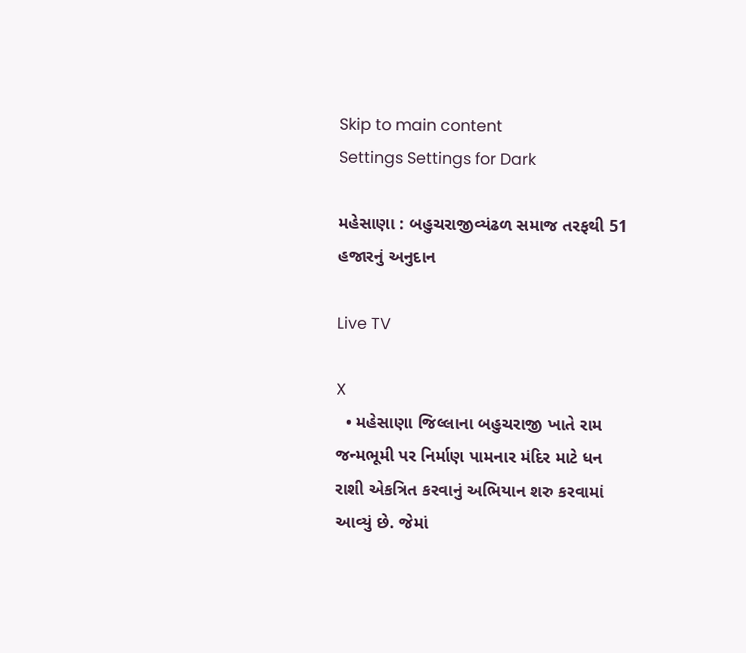Skip to main content
Settings Settings for Dark

મહેસાણા : બહુચરાજીવ્યંઢળ સમાજ તરફથી 51 હજારનું અનુદાન

Live TV

X
  • મહેસાણા જિલ્લાના બહુચરાજી ખાતે રામ જન્મભૂમી પર નિર્માણ પામનાર મંદિર માટે ધન રાશી એકત્રિત કરવાનું અભિયાન શરુ કરવામાં આવ્યું છે. જેમાં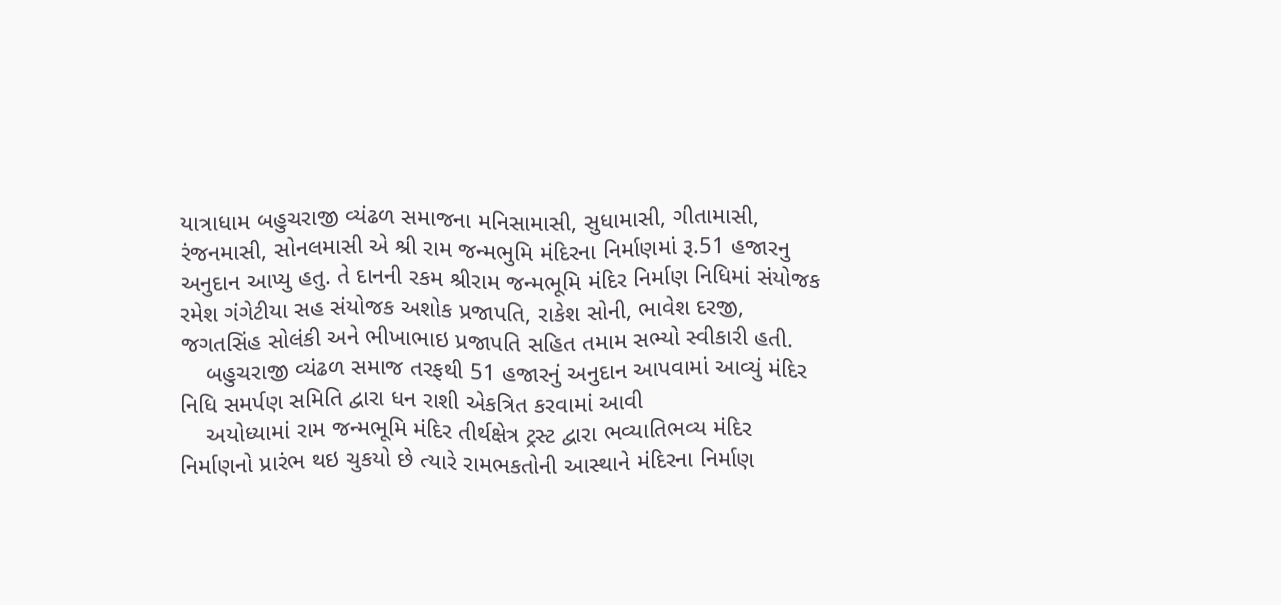યાત્રાધામ બહુચરાજી વ્યંઢળ સમાજના મનિસામાસી, સુધામાસી, ગીતામાસી, રંજનમાસી, સોનલમાસી એ શ્રી રામ જન્મભુમિ મંદિરના નિર્માણમાં રૂ.51 હજારનુ અનુદાન આપ્યુ હતુ. તે દાનની રકમ શ્રીરામ જન્મભૂમિ મંદિર નિર્માણ નિધિમાં સંયોજક રમેશ ગંગેટીયા સહ સંયોજક અશોક પ્રજાપતિ, રાકેશ સોની, ભાવેશ દરજી, જગતસિંહ સોલંકી અને ભીખાભાઇ પ્રજાપતિ સહિત તમામ સભ્યો સ્વીકારી હતી.
    બહુચરાજી વ્યંઢળ સમાજ તરફથી 51 હજારનું અનુદાન આપવામાં આવ્યું મંદિર  નિધિ સમર્પણ સમિતિ દ્વારા ધન રાશી એકત્રિત કરવામાં આવી
    અયોધ્યામાં રામ જન્મભૂમિ મંદિર તીર્થક્ષેત્ર ટ્રસ્ટ દ્વારા ભવ્યાતિભવ્ય મંદિર નિર્માણનો પ્રારંભ થઇ ચુકયો છે ત્યારે રામભકતોની આસ્થાને મંદિરના નિર્માણ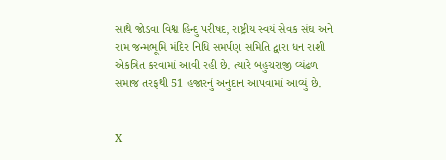સાથે જોડવા વિશ્વ હિન્દુ પરીષદ, રાષ્ટ્રીય સ્વયં સેવક સંઘ અને રામ જન્મભૂમિ મંદિર નિધિ સમર્પણ સમિતિ દ્વારા ધન રાશી એકત્રિત કરવામાં આવી રહી છે. ત્યારે બહુચરાજી વ્યંઢળ સમાજ તરફથી 51 હજારનું અનુદાન આપવામાં આવ્યું છે.


X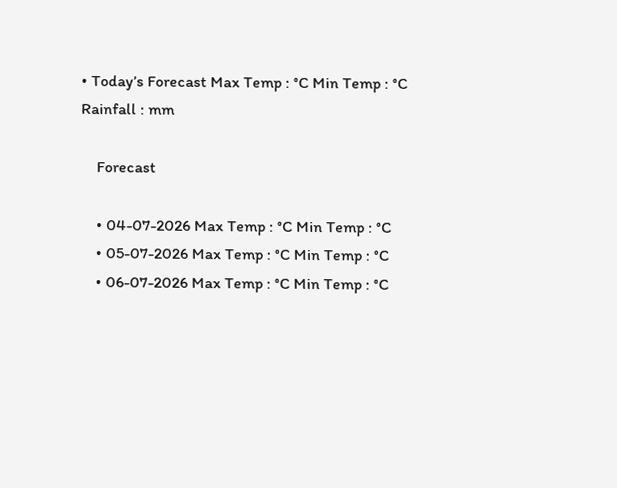• Today’s Forecast Max Temp : °C Min Temp : °C Rainfall : mm

    Forecast

    • 04-07-2026 Max Temp : °C Min Temp : °C
    • 05-07-2026 Max Temp : °C Min Temp : °C
    • 06-07-2026 Max Temp : °C Min Temp : °C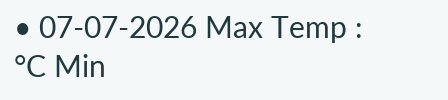• 07-07-2026 Max Temp : °C Min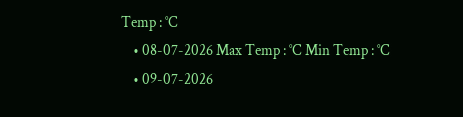Temp : °C
    • 08-07-2026 Max Temp : °C Min Temp : °C
    • 09-07-2026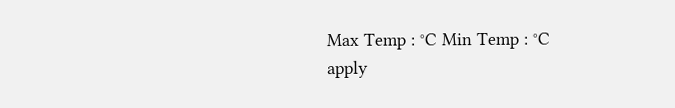Max Temp : °C Min Temp : °C
apply